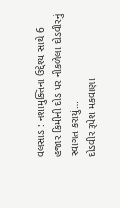વલસાડ : નશામુક્તિના ઉદ્દેશ્ય સાથે 6 હજાર કિમીની દોડ પર નીકળેલા દોડવીરનું સ્વાગત કરાયું…
દોડવીર રૂપેશ મકવાણા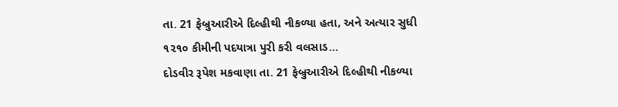તા. 21 ફેબ્રુઆરીએ દિલ્હીથી નીકળ્યા હતા, અને અત્યાર સુધી ૧૨૧૦ કીમીની પદયાત્રા પુરી કરી વલસાડ…
દોડવીર રૂપેશ મકવાણા તા. 21 ફેબ્રુઆરીએ દિલ્હીથી નીકળ્યા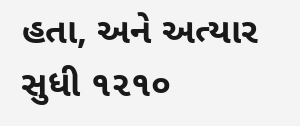હતા, અને અત્યાર સુધી ૧૨૧૦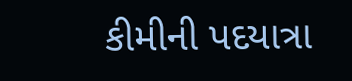કીમીની પદયાત્રા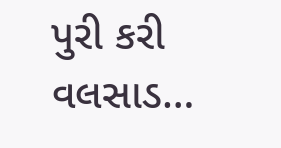પુરી કરી વલસાડ…